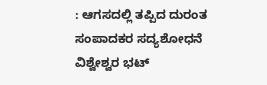: ಆಗಸದಲ್ಲಿ ತಪ್ಪಿದ ದುರಂತ
ಸಂಪಾದಕರ ಸದ್ಯಶೋಧನೆ‌
ವಿಶ್ವೇಶ್ವರ ಭಟ್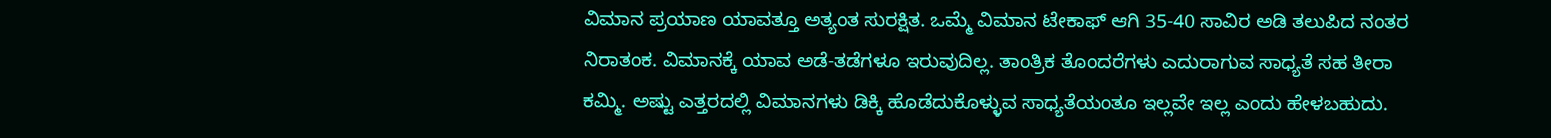ವಿಮಾನ ಪ್ರಯಾಣ ಯಾವತ್ತೂ ಅತ್ಯಂತ ಸುರಕ್ಷಿತ. ಒಮ್ಮೆ ವಿಮಾನ ಟೇಕಾಫ್ ಆಗಿ 35-40 ಸಾವಿರ ಅಡಿ ತಲುಪಿದ ನಂತರ ನಿರಾತಂಕ. ವಿಮಾನಕ್ಕೆ ಯಾವ ಅಡೆ-ತಡೆಗಳೂ ಇರುವುದಿಲ್ಲ. ತಾಂತ್ರಿಕ ತೊಂದರೆಗಳು ಎದುರಾಗುವ ಸಾಧ್ಯತೆ ಸಹ ತೀರಾ ಕಮ್ಮಿ. ಅಷ್ಟು ಎತ್ತರದಲ್ಲಿ ವಿಮಾನಗಳು ಡಿಕ್ಕಿ ಹೊಡೆದುಕೊಳ್ಳುವ ಸಾಧ್ಯತೆಯಂತೂ ಇಲ್ಲವೇ ಇಲ್ಲ ಎಂದು ಹೇಳಬಹುದು.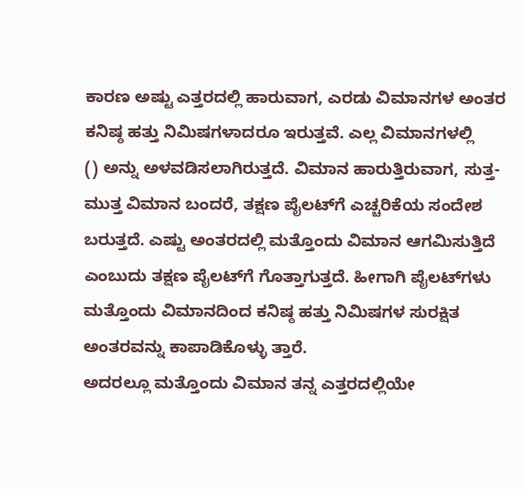ಕಾರಣ ಅಷ್ಟು ಎತ್ತರದಲ್ಲಿ ಹಾರುವಾಗ, ಎರಡು ವಿಮಾನಗಳ ಅಂತರ ಕನಿಷ್ಠ ಹತ್ತು ನಿಮಿಷಗಳಾದರೂ ಇರುತ್ತವೆ. ಎಲ್ಲ ವಿಮಾನಗಳಲ್ಲಿ       () ಅನ್ನು ಅಳವಡಿಸಲಾಗಿರುತ್ತದೆ. ವಿಮಾನ ಹಾರುತ್ತಿರುವಾಗ, ಸುತ್ತ-ಮುತ್ತ ವಿಮಾನ ಬಂದರೆ, ತಕ್ಷಣ ಪೈಲಟ್‌ಗೆ ಎಚ್ಚರಿಕೆಯ ಸಂದೇಶ ಬರುತ್ತದೆ. ಎಷ್ಟು ಅಂತರದಲ್ಲಿ ಮತ್ತೊಂದು ವಿಮಾನ ಆಗಮಿಸುತ್ತಿದೆ ಎಂಬುದು ತಕ್ಷಣ ಪೈಲಟ್‌ಗೆ ಗೊತ್ತಾಗುತ್ತದೆ. ಹೀಗಾಗಿ ಪೈಲಟ್‌ಗಳು ಮತ್ತೊಂದು ವಿಮಾನದಿಂದ ಕನಿಷ್ಠ ಹತ್ತು ನಿಮಿಷಗಳ ಸುರಕ್ಷಿತ ಅಂತರವನ್ನು ಕಾಪಾಡಿಕೊಳ್ಳು ತ್ತಾರೆ.
ಅದರಲ್ಲೂ ಮತ್ತೊಂದು ವಿಮಾನ ತನ್ನ ಎತ್ತರದಲ್ಲಿಯೇ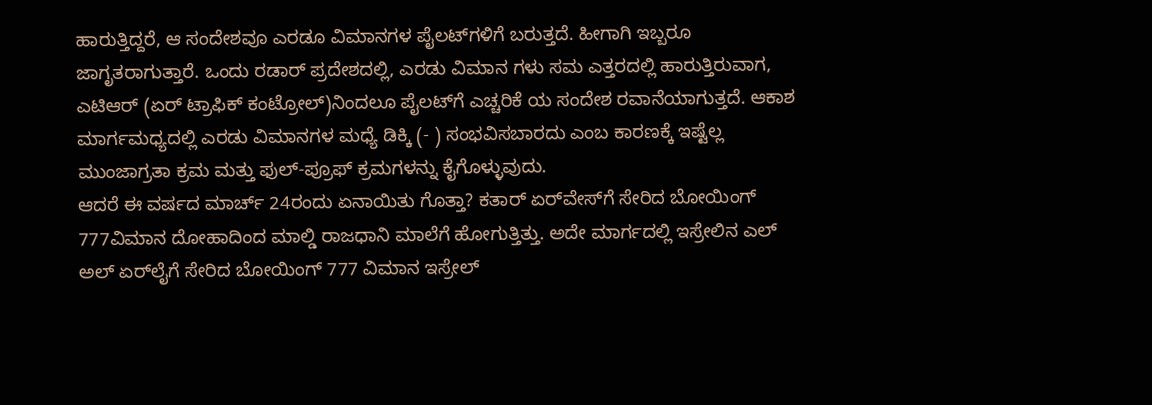ಹಾರುತ್ತಿದ್ದರೆ, ಆ ಸಂದೇಶವೂ ಎರಡೂ ವಿಮಾನಗಳ ಪೈಲಟ್‌ಗಳಿಗೆ ಬರುತ್ತದೆ. ಹೀಗಾಗಿ ಇಬ್ಬರೂ ಜಾಗೃತರಾಗುತ್ತಾರೆ. ಒಂದು ರಡಾರ್ ಪ್ರದೇಶದಲ್ಲಿ, ಎರಡು ವಿಮಾನ ಗಳು ಸಮ ಎತ್ತರದಲ್ಲಿ ಹಾರುತ್ತಿರುವಾಗ, ಎಟಿಆರ್ (ಏರ್ ಟ್ರಾಫಿಕ್ ಕಂಟ್ರೋಲ್)ನಿಂದಲೂ ಪೈಲಟ್‌ಗೆ ಎಚ್ಚರಿಕೆ ಯ ಸಂದೇಶ ರವಾನೆಯಾಗುತ್ತದೆ. ಆಕಾಶ ಮಾರ್ಗಮಧ್ಯದಲ್ಲಿ ಎರಡು‌ ವಿಮಾನಗಳ ಮಧ್ಯೆ ಡಿಕ್ಕಿ (- ) ಸಂಭವಿಸಬಾರದು ಎಂಬ ಕಾರಣಕ್ಕೆ ಇಷ್ಟೆಲ್ಲ ಮುಂಜಾಗ್ರತಾ ಕ್ರಮ ಮತ್ತು ಫುಲ್-ಪ್ರೂಫ್‌ ಕ್ರಮಗಳನ್ನು ಕೈಗೊಳ್ಳುವುದು.
ಆದರೆ ಈ ವರ್ಷದ ಮಾರ್ಚ್ 24ರಂದು ಏನಾಯಿತು ಗೊತ್ತಾ? ಕತಾರ್ ಏರ್‌ವೇಸ್‌ಗೆ ಸೇರಿದ ಬೋಯಿಂಗ್ 777ವಿಮಾನ ದೋಹಾದಿಂದ ಮಾಲ್ಡಿ ರಾಜಧಾನಿ ಮಾಲೆಗೆ ಹೋಗುತ್ತಿತ್ತು. ಅದೇ ಮಾರ್ಗದಲ್ಲಿ ಇಸ್ರೇಲಿನ ಎಲ್ ಅಲ್ ಏರ್‌ಲೈಗೆ ಸೇರಿದ ಬೋಯಿಂಗ್ 777 ವಿಮಾನ ಇಸ್ರೇಲ್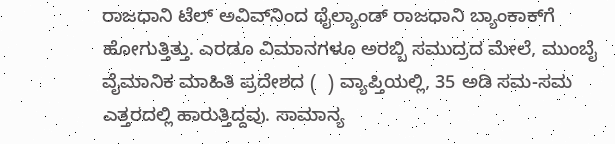ರಾಜಧಾನಿ ಟೆಲ್ ಅವಿವ್‌ನಿಂದ ಥೈಲ್ಯಾಂಡ್ ರಾಜಧಾನಿ ಬ್ಯಾಂಕಾಕ್‌ಗೆ ಹೋಗುತ್ತಿತ್ತು. ಎರಡೂ ವಿಮಾನಗಳೂ ಅರಬ್ಬಿ ಸಮುದ್ರದ ಮೇಲೆ, ಮುಂಬೈ ವೈಮಾನಿಕ ಮಾಹಿತಿ ಪ್ರದೇಶದ (  ) ವ್ಯಾಪ್ತಿಯಲ್ಲಿ, 35 ಅಡಿ ಸಮ-ಸಮ ಎತ್ತರದಲ್ಲಿ ಹಾರುತ್ತಿದ್ದವು. ಸಾಮಾನ್ಯ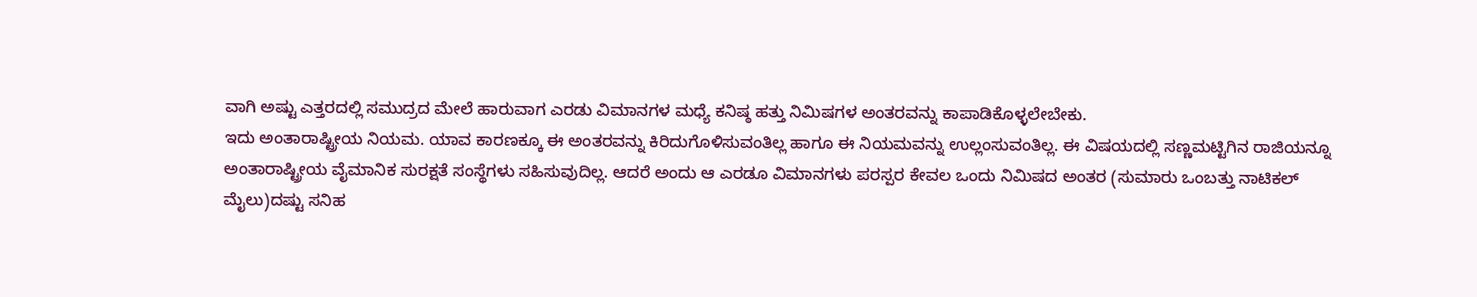ವಾಗಿ ಅಷ್ಟು ಎತ್ತರದಲ್ಲಿ ಸಮುದ್ರದ ಮೇಲೆ ಹಾರುವಾಗ ಎರಡು ವಿಮಾನಗಳ ಮಧ್ಯೆ ಕನಿಷ್ಠ ಹತ್ತು ನಿಮಿಷಗಳ ಅಂತರವನ್ನು ಕಾಪಾಡಿಕೊಳ್ಳಲೇಬೇಕು.
ಇದು ಅಂತಾರಾಷ್ಟ್ರೀಯ ನಿಯಮ. ಯಾವ ಕಾರಣಕ್ಕೂ ಈ ಅಂತರವನ್ನು ಕಿರಿದುಗೊಳಿಸುವಂತಿಲ್ಲ ಹಾಗೂ ಈ ನಿಯಮವನ್ನು ಉಲ್ಲಂಸುವಂತಿಲ್ಲ. ಈ ವಿಷಯದಲ್ಲಿ ಸಣ್ಣಮಟ್ಟಿಗಿನ ರಾಜಿಯನ್ನೂ ಅಂತಾರಾಷ್ಟ್ರೀಯ ವೈಮಾನಿಕ ಸುರಕ್ಷತೆ ಸಂಸ್ಥೆಗಳು ಸಹಿಸುವುದಿಲ್ಲ. ಆದರೆ ಅಂದು ಆ ಎರಡೂ ವಿಮಾನಗಳು ಪರಸ್ಪರ ಕೇವಲ ಒಂದು ನಿಮಿಷದ ಅಂತರ (ಸುಮಾರು ಒಂಬತ್ತು ನಾಟಿಕಲ್ ಮೈಲು)ದಷ್ಟು ಸನಿಹ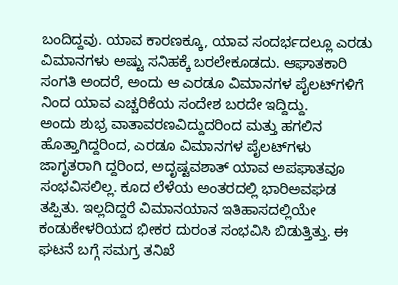ಬಂದಿದ್ದವು. ಯಾವ ಕಾರಣಕ್ಕೂ, ಯಾವ ಸಂದರ್ಭದಲ್ಲೂ ಎರಡು ವಿಮಾನಗಳು ಅಷ್ಟು ಸನಿಹಕ್ಕೆ ಬರಲೇಕೂಡದು. ಆಘಾತಕಾರಿ ಸಂಗತಿ ಅಂದರೆ, ಅಂದು ಆ ಎರಡೂ ವಿಮಾನಗಳ ಪೈಲಟ್‌ಗಳಿಗೆ      ನಿಂದ ಯಾವ ಎಚ್ಚರಿಕೆಯ ಸಂದೇಶ ಬರದೇ ಇದ್ದಿದ್ದು.
ಅಂದು ಶುಭ್ರ ವಾತಾವರಣವಿದ್ದುದರಿಂದ ಮತ್ತು ಹಗಲಿನ ಹೊತ್ತಾಗಿದ್ದರಿಂದ, ಎರಡೂ ವಿಮಾನಗಳ ಪೈಲಟ್‌ಗಳು ಜಾಗೃತರಾಗಿ ದ್ದರಿಂದ, ಅದೃಷ್ಟವಶಾತ್ ಯಾವ ಅಪಘಾತವೂ ಸಂಭವಿಸಲಿಲ್ಲ. ಕೂದ ಲೆಳೆಯ ಅಂತರದಲ್ಲಿ ಭಾರಿಅವಘಡ ತಪ್ಪಿತು. ಇಲ್ಲದಿದ್ದರೆ ವಿಮಾನಯಾನ ಇತಿಹಾಸದಲ್ಲಿಯೇ ಕಂಡುಕೇಳರಿಯದ ಭೀಕರ ದುರಂತ ಸಂಭವಿಸಿ ಬಿಡುತ್ತಿತ್ತು. ಈ ಘಟನೆ ಬಗ್ಗೆ ಸಮಗ್ರ ತನಿಖೆ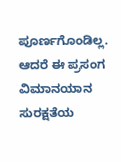ಪೂರ್ಣಗೊಂಡಿಲ್ಲ. ಆದರೆ ಈ ಪ್ರಸಂಗ ವಿಮಾನಯಾನ ಸುರಕ್ಷತೆಯ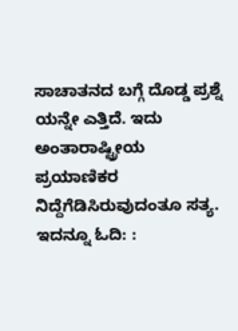ಸಾಚಾತನದ ಬಗ್ಗೆ ದೊಡ್ಡ ಪ್ರಶ್ನೆ ಯನ್ನೇ ಎತ್ತಿದೆ. ಇದು ಅಂತಾರಾಷ್ಟ್ರೀಯ ಪ್ರಯಾಣಿಕರ ನಿದ್ದೆಗೆಡಿಸಿರುವುದಂತೂ ಸತ್ಯ.
ಇದನ್ನೂ ಓದಿ: :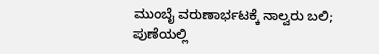ಮುಂಬೈ ವರುಣಾರ್ಭಟಕ್ಕೆ ನಾಲ್ವರು ಬಲಿ; ಪುಣೆಯಲ್ಲಿ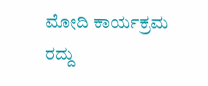ಮೋದಿ ಕಾರ್ಯಕ್ರಮ ರದ್ದು